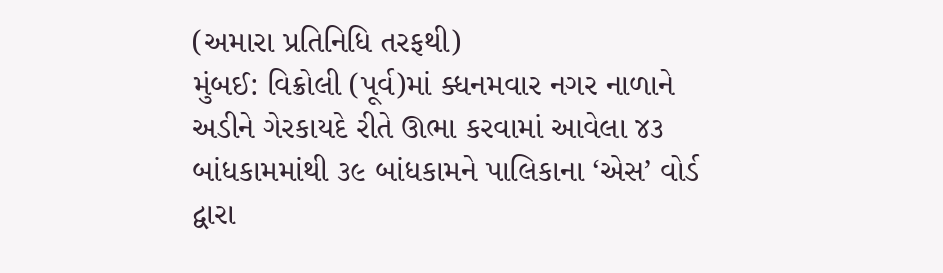(અમારા પ્રતિનિધિ તરફથી)
મુંબઈ: વિક્રોલી (પૂર્વ)માં ક્ધનમવાર નગર નાળાને અડીને ગેરકાયદે રીતે ઊભા કરવામાં આવેલા ૪૩ બાંધકામમાંથી ૩૯ બાંધકામને પાલિકાના ‘એસ’ વોર્ડ દ્વારા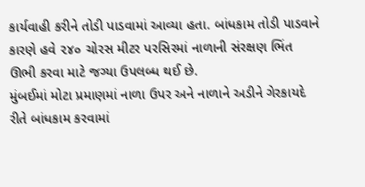કાર્યવાહી કરીને તોડી પાડવામાં આવ્યા હતા. બાંધકામ તોડી પાડવાને કારણે હવે ૨૪૦ ચોરસ મીટર પરસિરમાં નાળાની સંરક્ષણ ભિંત ઊભી કરવા માટે જગ્યા ઉપલબ્ધ થઈ છે.
મુંબઈમાં મોટા પ્રમાણમાં નાળા ઉપર અને નાળાને અડીને ગેરકાયદે રીતે બાંધકામ કરવામાં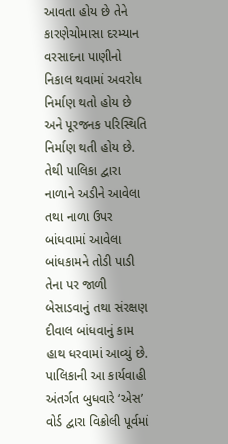આવતા હોય છે તેને કારણેચોમાસા દરમ્યાન વરસાદના પાણીનો નિકાલ થવામાં અવરોધ નિર્માણ થતો હોય છે અને પૂરજનક પરિસ્થિતિ નિર્માણ થતી હોય છે. તેથી પાલિકા દ્વારા નાળાને અડીને આવેલા તથા નાળા ઉપર બાંધવામાં આવેલા બાંધકામને તોડી પાડી તેના પર જાળી બેસાડવાનું તથા સંરક્ષણ દીવાલ બાંધવાનું કામ હાથ ધરવામાં આવ્યું છે. પાલિકાની આ કાર્યવાહી અંતર્ગત બુધવારે ‘એસ’ વોર્ડ દ્વારા વિક્રોલી પૂર્વમાં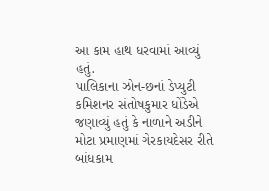આ કામ હાથ ધરવામાં આવ્યું હતું.
પાલિકાના ઝોન-છનાં ડેપ્યુટી કમિશનર સંતોષકુમાર ધોંડેએ જણાવ્યું હતું કે નાળાને અડીને મોટા પ્રમાણમાં ગેરકાયદેસર રીતે બાંધકામ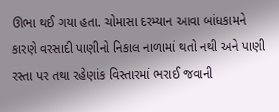ઊભા થઈ ગયા હતા. ચોમાસા દરમ્યાન આવા બાંધકામને કારણે વરસાદી પાણીનો નિકાલ નાળામાં થતો નથી અને પાણી રસ્તા પર તથા રહેણાંક વિસ્તારમાં ભરાઈ જવાની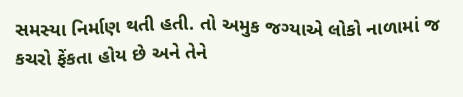સમસ્યા નિર્માણ થતી હતી. તો અમુક જગ્યાએ લોકો નાળામાં જ કચરો ફેંકતા હોય છે અને તેને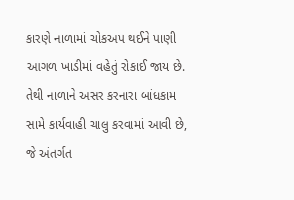કારણે નાળામાં ચોકઅપ થઈને પાણી આગળ ખાડીમાં વહેતું રોકાઈ જાય છે. તેથી નાળાને અસર કરનારા બાંધકામ સામે કાર્યવાહી ચાલુ કરવામાં આવી છે, જે અંતર્ગત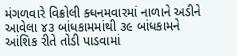મંગળવારે વિક્રોલી ક્ધનમવારમાં નાળાને અડીને આવેલા ૪૩ બાંધકામમાંથી ૩૯ બાંધકામને આંશિક રીતે તોડી પાડવામાં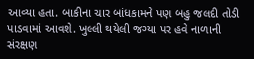આવ્યા હતા. બાકીના ચાર બાંધકામને પણ બહુ જલદી તોડી પાડવામાં આવશે. ખુલ્લી થયેલી જગ્યા પર હવે નાળાની સંરક્ષણ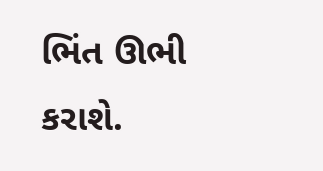ભિંત ઊભી કરાશે.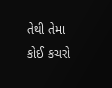તેથી તેમા કોઈ કચરો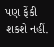પણ ફેંકી શકશે નહીં.